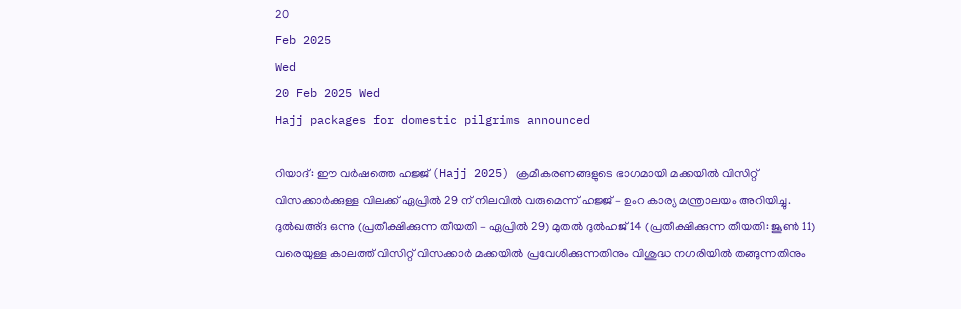20
Feb 2025
Wed
20 Feb 2025 Wed
Hajj packages for domestic pilgrims announced

റിയാദ്: ഈ വർഷത്തെ ഹജ്ജ് (Hajj 2025) ക്രമീകരണങ്ങളുടെ ഭാഗമായി മക്കയില്‍ വിസിറ്റ് വിസക്കാര്‍ക്കുള്ള വിലക്ക് ഏപ്രില്‍ 29 ന് നിലവില്‍ വരുമെന്ന് ഹജ്ജ് – ഉംറ കാര്യ മന്ത്രാലയം അറിയിച്ചു. ദുല്‍ഖഅ്ദ ഒന്നു (പ്രതീക്ഷിക്കുന്ന തീയതി – ഏപ്രില്‍ 29) മുതല്‍ ദുല്‍ഹജ് 14 (പ്രതീക്ഷിക്കുന്ന തീയതി: ജൂണ്‍ 11) വരെയുള്ള കാലത്ത് വിസിറ്റ് വിസക്കാര്‍ മക്കയില്‍ പ്രവേശിക്കുന്നതിനും വിശുദ്ധ നഗരിയിൽ തങ്ങുന്നതിനും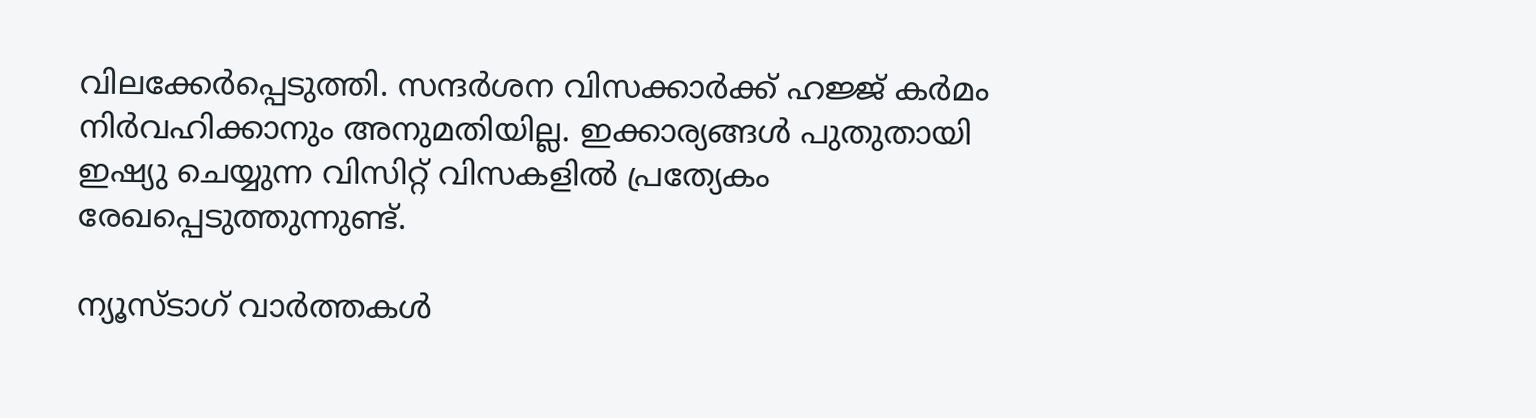വിലക്കേർപ്പെടുത്തി. സന്ദര്‍ശന വിസക്കാര്‍ക്ക് ഹജ്ജ് കര്‍മം നിര്‍വഹിക്കാനും അനുമതിയില്ല. ഇക്കാര്യങ്ങള്‍ പുതുതായി ഇഷ്യു ചെയ്യുന്ന വിസിറ്റ് വിസകളില്‍ പ്രത്യേകം രേഖപ്പെടുത്തുന്നുണ്ട്.

ന്യൂസ്ടാഗ് വാര്‍ത്തകള്‍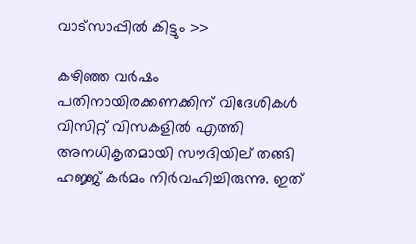വാട്‌സാപ്പില്‍ കിട്ടും >>

കഴിഞ്ഞ വര്‍ഷം പതിനായിരക്കണക്കിന് വിദേശികൾ വിസിറ്റ് വിസകളില്‍ എത്തി അനധികൃതമായി സൗദിയില് തങ്ങി ഹജ്ജ് കര്‍മം നിര്‍വഹിച്ചിരുന്നു. ഇത്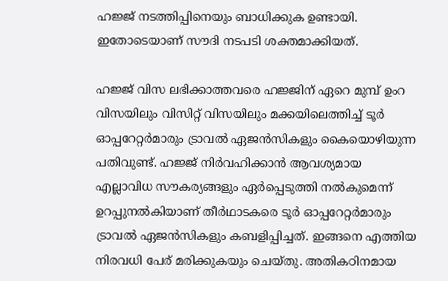ഹജ്ജ് നടത്തിപ്പിനെയും ബാധിക്കുക ഉണ്ടായി. ഇതോടെയാണ് സൗദി നടപടി ശക്തമാക്കിയത്.

ഹജ്ജ് വിസ ലഭിക്കാത്തവരെ ഹജ്ജിന് ഏറെ മുമ്പ് ഉംറ വിസയിലും വിസിറ്റ് വിസയിലും മക്കയിലെത്തിച്ച് ടൂര്‍ ഓപ്പറേറ്റര്‍മാരും ട്രാവല്‍ ഏജന്‍സികളും കൈയൊഴിയുന്ന പതിവുണ്ട്. ഹജ്ജ് നിര്‍വഹിക്കാന്‍ ആവശ്യമായ എല്ലാവിധ സൗകര്യങ്ങളും ഏര്‍പ്പെടുത്തി നല്‍കുമെന്ന് ഉറപ്പുനല്‍കിയാണ് തീര്‍ഥാടകരെ ടൂര്‍ ഓപ്പറേറ്റര്‍മാരും ട്രാവല്‍ ഏജന്‍സികളും കബളിപ്പിച്ചത്. ഇങ്ങനെ എത്തിയ നിരവധി പേര് മരിക്കുകയും ചെയ്തു. അതികഠിനമായ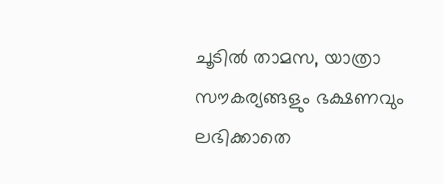ചൂടില്‍ താമസ, യാത്രാ സൗകര്യങ്ങളും ഭക്ഷണവും ലഭിക്കാതെ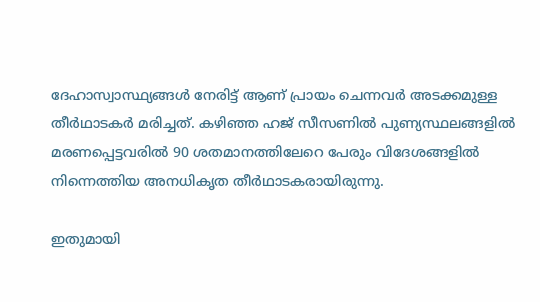ദേഹാസ്വാസ്ഥ്യങ്ങള്‍ നേരിട്ട് ആണ് പ്രായം ചെന്നവര്‍ അടക്കമുള്ള തീര്‍ഥാടകര്‍ മരിച്ചത്. കഴിഞ്ഞ ഹജ് സീസണില്‍ പുണ്യസ്ഥലങ്ങളില്‍ മരണപ്പെട്ടവരില്‍ 90 ശതമാനത്തിലേറെ പേരും വിദേശങ്ങളില്‍ നിന്നെത്തിയ അനധികൃത തീര്‍ഥാടകരായിരുന്നു.

ഇതുമായി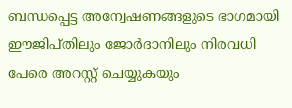ബന്ധപ്പെട്ട അന്വേഷണങ്ങളുടെ ഭാഗമായി ഈജിപ്തിലും ജോര്‍ദാനിലും നിരവധി പേരെ അറസ്റ്റ് ചെയ്യുകയും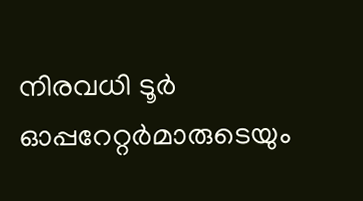നിരവധി ടൂര്‍ ഓപ്പറേറ്റര്‍മാരുടെയും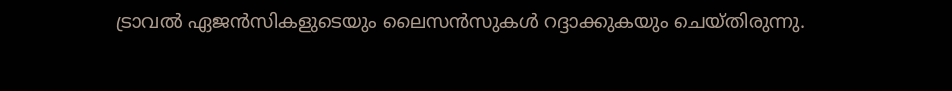ട്രാവല്‍ ഏജന്‍സികളുടെയും ലൈസന്‍സുകള്‍ റദ്ദാക്കുകയും ചെയ്തിരുന്നു.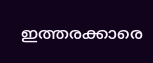ഇത്തരക്കാരെ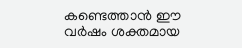കണ്ടെത്താൻ ഈ വർഷം ശക്തമായ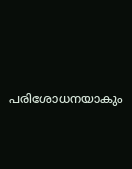പരിശോധനയാകും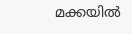മക്കയിൽ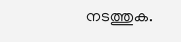നടത്തുക.